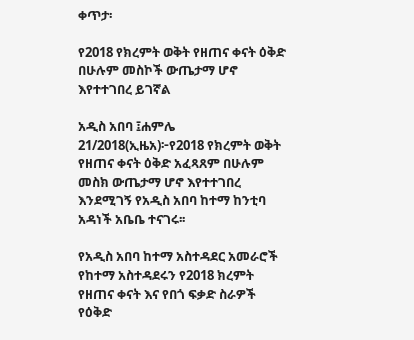ቀጥታ፡

የ2018 የክረምት ወቅት የዘጠና ቀናት ዕቅድ በሁሉም መስኮች ውጤታማ ሆኖ እየተተገበረ ይገኛል

አዲስ አበባ ፤ሐምሌ 21/2018(ኢዜአ)፦የ2018 የክረምት ወቅት የዘጠና ቀናት ዕቅድ አፈጻጸም በሁሉም መስክ ውጤታማ ሆኖ እየተተገበረ እንደሚገኝ የአዲስ አበባ ከተማ ከንቲባ አዳነች አቤቤ ተናገሩ፡፡

የአዲስ አበባ ከተማ አስተዳደር አመራሮች የከተማ አስተዳደሩን የ2018 ክረምት የዘጠና ቀናት እና የበጎ ፍቃድ ስራዎች የዕቅድ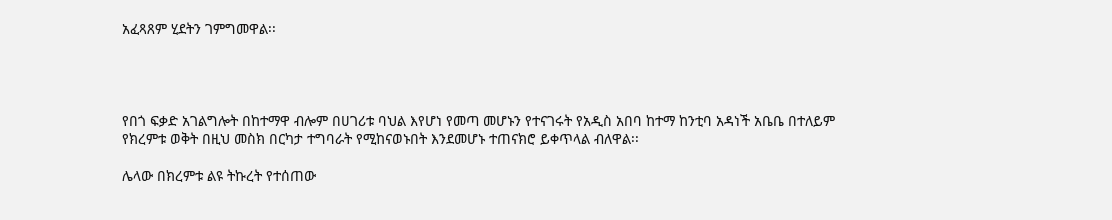አፈጻጸም ሂደትን ገምግመዋል፡፡




የበጎ ፍቃድ አገልግሎት በከተማዋ ብሎም በሀገሪቱ ባህል እየሆነ የመጣ መሆኑን የተናገሩት የአዲስ አበባ ከተማ ከንቲባ አዳነች አቤቤ በተለይም የክረምቱ ወቅት በዚህ መስክ በርካታ ተግባራት የሚከናወኑበት እንደመሆኑ ተጠናክሮ ይቀጥላል ብለዋል፡፡

ሌላው በክረምቱ ልዩ ትኩረት የተሰጠው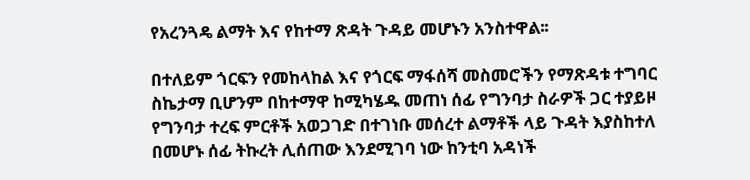የአረንጓዴ ልማት እና የከተማ ጽዳት ጉዳይ መሆኑን አንስተዋል፡፡

በተለይም ጎርፍን የመከላከል እና የጎርፍ ማፋሰሻ መስመሮችን የማጽዳቱ ተግባር ስኬታማ ቢሆንም በከተማዋ ከሚካሄዱ መጠነ ሰፊ የግንባታ ስራዎች ጋር ተያይዞ የግንባታ ተረፍ ምርቶች አወጋገድ በተገነቡ መሰረተ ልማቶች ላይ ጉዳት እያስከተለ በመሆኑ ሰፊ ትኩረት ሊሰጠው እንደሚገባ ነው ከንቲባ አዳነች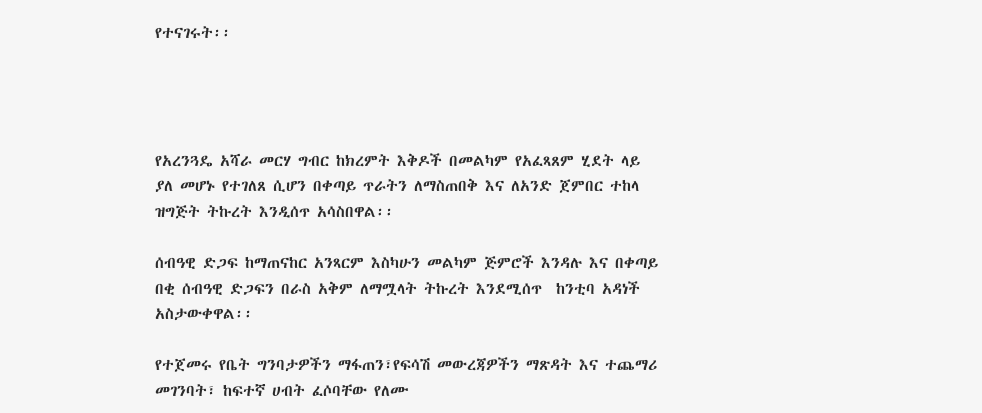የተናገሩት፡፡




የአረንጓዴ አሻራ መርሃ ግብር ከክረምት እቅዶች በመልካም የአፈጻጸም ሂደት ላይ ያለ መሆኑ የተገለጸ ሲሆን በቀጣይ ጥራትን ለማስጠበቅ እና ለአንድ ጀምበር ተከላ ዝግጅት ትኩረት እንዲሰጥ አሳስበዋል፡፡

ሰብዓዊ ድጋፍ ከማጠናከር አንጻርም እስካሁን መልካም ጅምሮች እንዳሉ እና በቀጣይ በቂ ሰብዓዊ ድጋፍን በራስ አቅም ለማሟላት ትኩረት እንደሚሰጥ  ከንቲባ አዳነች አስታውቀዋል፡፡

የተጀመሩ የቤት ግንባታዎችን ማፋጠን፣የፍሳሽ መውረጃዎችን ማጽዳት እና ተጨማሪ መገንባት፣ ከፍተኛ ሀብት ፈሶባቸው የለሙ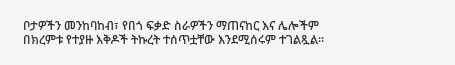ቦታዎችን መንከባከብ፣ የበጎ ፍቃድ ስራዎችን ማጠናከር እና ሌሎችም በክረምቱ የተያዙ እቅዶች ትኩረት ተሰጥቷቸው እንደሚሰሩም ተገልጿል፡፡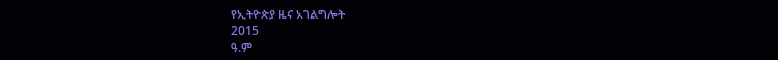የኢትዮጵያ ዜና አገልግሎት
2015
ዓ.ም